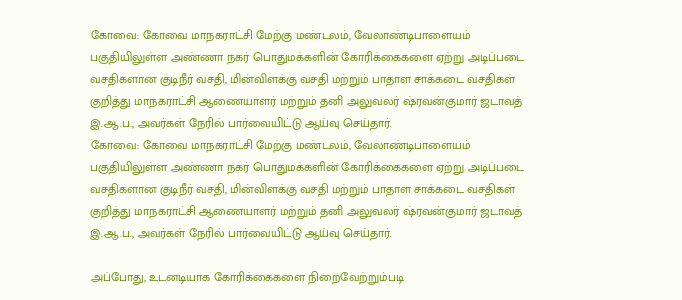கோவை: கோவை மாநகராட்சி மேற்கு மண்டலம், வேலாண்டிபாளையம் பகுதியிலுள்ள அண்ணா நகர் பொதுமக்களின் கோரிக்கைகளை ஏற்று அடிப்படை வசதிகளான குடிநீர் வசதி, மின்விளக்கு வசதி மற்றும் பாதாள சாக்கடை வசதிகள் குறித்து மாநகராட்சி ஆணையாளர் மற்றும் தனி அலுவலர் ஷ்ரவன்குமார் ஜடாவத் இ.ஆ.ப., அவர்கள் நேரில் பார்வையிட்டு ஆய்வு செய்தார்.
கோவை: கோவை மாநகராட்சி மேற்கு மண்டலம், வேலாண்டிபாளையம் பகுதியிலுள்ள அண்ணா நகர் பொதுமக்களின் கோரிக்கைகளை ஏற்று அடிப்படை வசதிகளான குடிநீர் வசதி, மின்விளக்கு வசதி மற்றும் பாதாள சாக்கடை வசதிகள் குறித்து மாநகராட்சி ஆணையாளர் மற்றும் தனி அலுவலர் ஷ்ரவன்குமார் ஜடாவத் இ.ஆ.ப., அவர்கள் நேரில் பார்வையிட்டு ஆய்வு செய்தார்.

அப்போது, உடனடியாக கோரிக்கைகளை நிறைவேற்றும்படி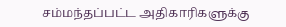சம்மந்தப்பட்ட அதிகாரிகளுக்கு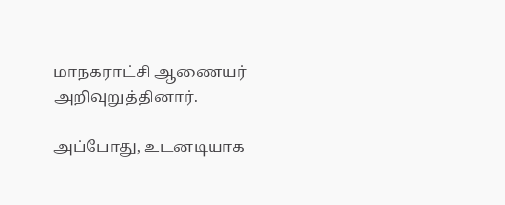மாநகராட்சி ஆணையர் அறிவுறுத்தினார்.

அப்போது, உடனடியாக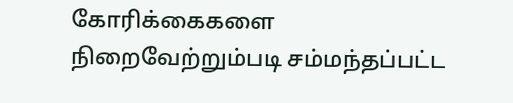கோரிக்கைகளை நிறைவேற்றும்படி சம்மந்தப்பட்ட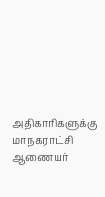அதிகாரிகளுக்கு மாநகராட்சி ஆணையர்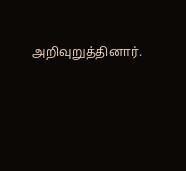அறிவுறுத்தினார்.